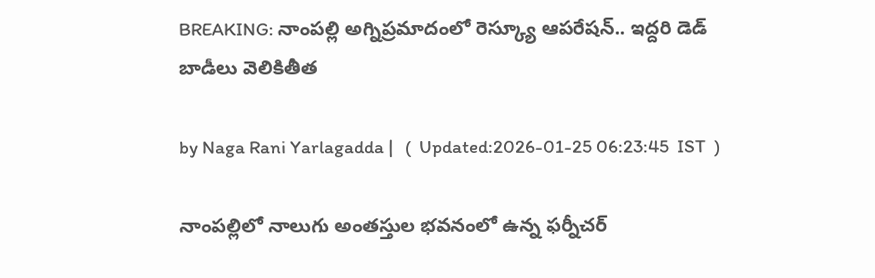BREAKING: నాంపల్లి అగ్నిప్రమాదంలో రెస్క్యూ ఆపరేషన్.. ఇద్దరి డెడ్ బాడీలు వెలికితీత

by Naga Rani Yarlagadda |   (  Updated:2026-01-25 06:23:45  IST  )

నాంపల్లిలో నాలుగు అంతస్తుల భవనంలో ఉన్న ఫర్నీచర్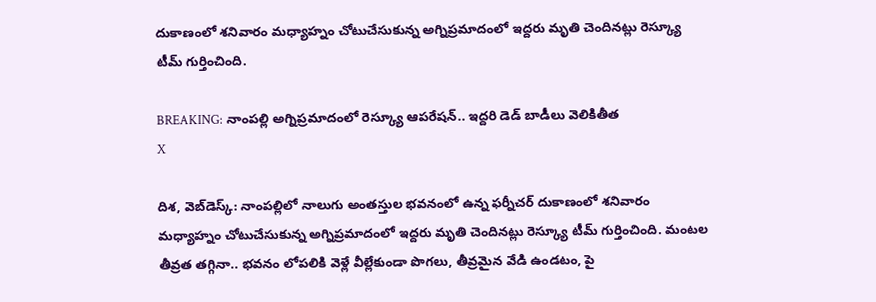దుకాణంలో శనివారం మధ్యాహ్నం చోటుచేసుకున్న అగ్నిప్రమాదంలో ఇద్దరు మృతి చెందినట్లు రెస్క్యూ టీమ్ గుర్తించింది.

BREAKING: నాంపల్లి అగ్నిప్రమాదంలో రెస్క్యూ ఆపరేషన్.. ఇద్దరి డెడ్ బాడీలు వెలికితీత
X

దిశ, వెబ్‌డెస్క్: నాంపల్లిలో నాలుగు అంతస్తుల భవనంలో ఉన్న ఫర్నీచర్ దుకాణంలో శనివారం మధ్యాహ్నం చోటుచేసుకున్న అగ్నిప్రమాదంలో ఇద్దరు మృతి చెందినట్లు రెస్క్యూ టీమ్ గుర్తించింది. మంటల తీవ్రత తగ్గినా.. భవనం లోపలికి వెళ్లే వీల్లేకుండా పొగలు, తీవ్రమైన వేడి ఉండటం, పై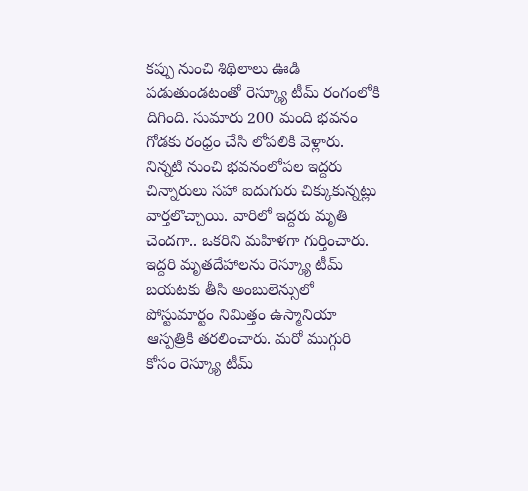కప్పు నుంచి శిథిలాలు ఊడి పడుతుండటంతో రెస్క్యూ టీమ్ రంగంలోకి దిగింది. సుమారు 200 మంది భవనం గోడకు రంధ్రం చేసి లోపలికి వెళ్లారు. నిన్నటి నుంచి భవనంలోపల ఇద్దరు చిన్నారులు సహా ఐదుగురు చిక్కుకున్నట్లు వార్తలొచ్చాయి. వారిలో ఇద్దరు మృతి చెందగా.. ఒకరిని మహిళగా గుర్తించారు. ఇద్దరి మృతదేహాలను రెస్క్యూ టీమ్ బయటకు తీసి అంబులెన్సులో పోస్టుమార్టం నిమిత్తం ఉస్మానియా ఆస్పత్రికి తరలించారు. మరో ముగ్గురి కోసం రెస్క్యూ టీమ్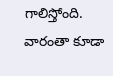గాలిస్తోంది. వారంతా కూడా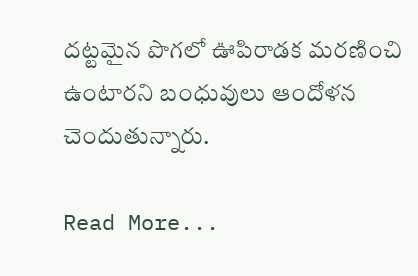దట్టమైన పొగలో ఊపిరాడక మరణించి ఉంటారని బంధువులు ఆందోళన చెందుతున్నారు.

Read More...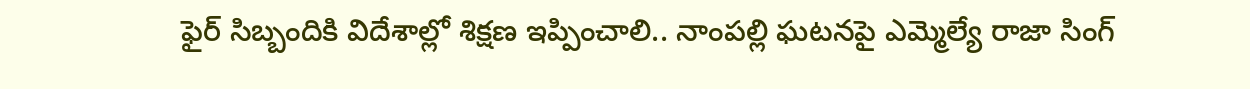ఫైర్ సిబ్బందికి విదేశాల్లో శిక్షణ ఇప్పించాలి.. నాంపల్లి ఘటనపై ఎమ్మెల్యే రాజా సింగ్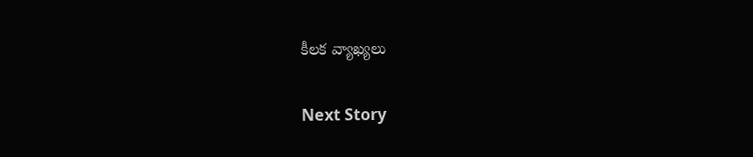కీలక వ్యాఖ్యలు

Next Story